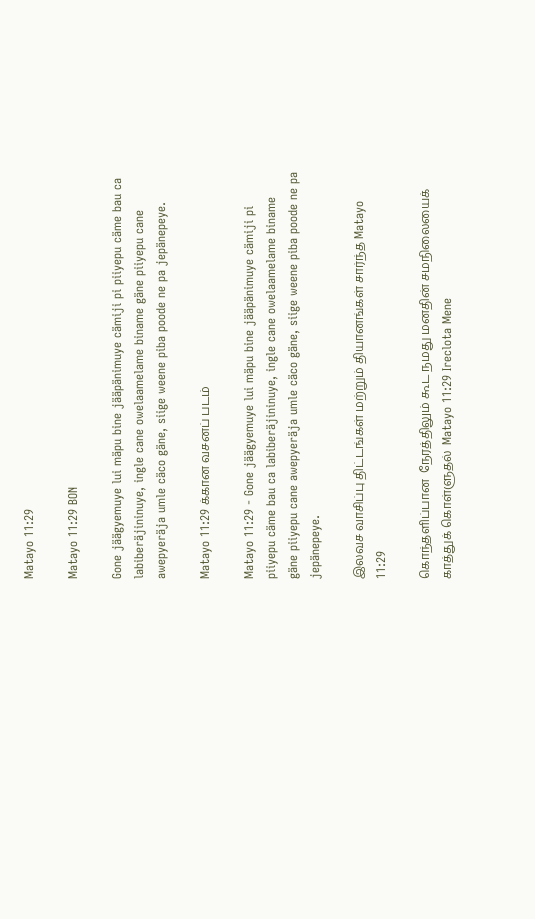Matayo 11:29

Matayo 11:29 BON

Gone jäägyemuye lui mäpu bine jääpänimuye cämiji pi piiyepu cäme bau ca labiberäjininuye, ingle cane owelaamelame biname gäne piiyepu cane awepyeräja umle cäco gäne, siige weene piba poode ne pa jepänepeye.

Matayo 11:29 க்கான வசனப் படம்

Matayo 11:29 - Gone jäägyemuye lui mäpu bine jääpänimuye cämiji pi piiyepu cäme bau ca labiberäjininuye, ingle cane owelaamelame biname gäne piiyepu cane awepyeräja umle cäco gäne, siige weene piba poode ne pa jepänepeye.

இலவச வாசிப்பு திட்டங்கள் மற்றும் தியானங்கள் சார்ந்த Matayo 11:29

கொந்தளிப்பான  நேரத்திலும் கூட நமது மனதின் சமநிலையைக் காத்துக் கொள்ளுதல்  Matayo 11:29 Ireclota Mene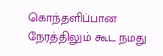கொந்தளிப்பான நேரத்திலும் கூட நமது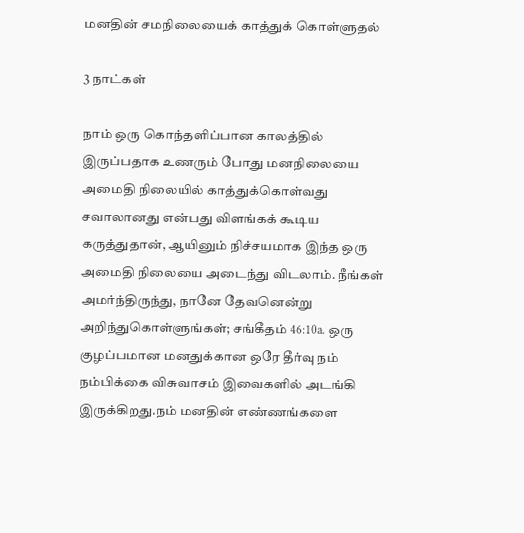மனதின் சமநிலையைக் காத்துக் கொள்ளுதல்

3 நாட்கள்

நாம் ஒரு கொந்தளிப்பான காலத்தில் இருப்பதாக உணரும் போது மனநிலையை அமைதி நிலையில் காத்துக்கொள்வது சவாலானது என்பது விளங்கக் கூடிய கருத்துதான், ஆயினும் நிச்சயமாக இந்த ஒரு அமைதி நிலையை அடைந்து விடலாம். நீங்கள் அமர்ந்திருந்து, நானே தேவனென்று அறிந்துகொள்ளுங்கள்; சங்கீதம் 46:10a. ஒரு குழப்பமான மனதுக்கான ஒரே தீர்வு நம் நம்பிக்கை விசுவாசம் இவைகளில் அடங்கி இருக்கிறது.நம் மனதின் எண்ணங்களை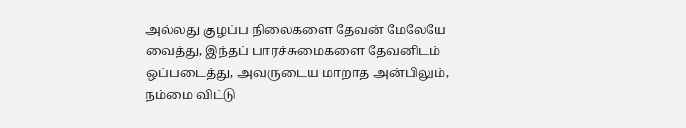அல்லது குழப்ப நிலைகளை தேவன் மேலேயே வைத்து, இந்தப் பாரச்சுமைகளை தேவனிடம் ஒப்படைத்து, அவருடைய மாறாத அன்பிலும், நம்மை விட்டு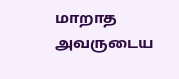மாறாத அவருடைய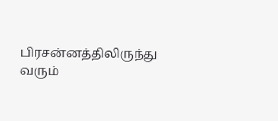பிரசன்னத்திலிருந்து வரும்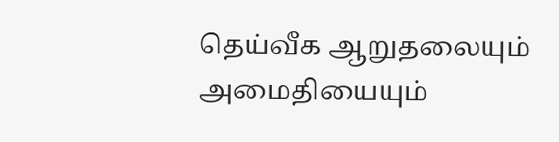தெய்வீக ஆறுதலையும் அமைதியையும்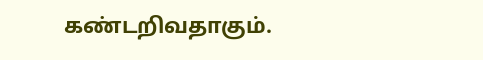கண்டறிவதாகும்.